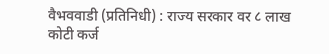वैभववाडी (प्रतिनिधी) : राज्य सरकार वर ८ लाख कोटी कर्ज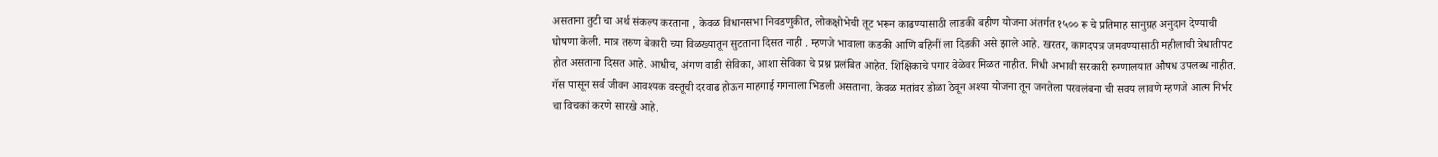असताना तुटी चा अर्थ संकल्प करताना , केवळ विधानसभा निवडणुकीत, लोकक्षोभेची तूट भरून काढण्यासाठी लाडकी बहीण योजना अंतर्गत १५०० रू चे प्रतिमाह सानुग्रह अनुदान देण्याची घोषणा केली. मात्र तरुण बेकारी च्या विळख्यातून सुटताना दिसत नाही . म्हणजे भावाला कडकी आणि बहिनीं ला दिडकी असे झाले आहे. खरतर, कागदपत्र जमवण्यासाठी महीलाची त्रेधातीपट होत असताना दिसत आहे. आधीच, अंगण वाडी सेविका, आशा सेविका चे प्रश्न प्रलंबित आहेत. शिक्षिकाचे पगार वेळेवर मिळत नाहीत. निधी अभावी सरकारी रुग्णालयात औषध उपलब्ध नाहीत. गॅस पासून सर्व जीवन आवश्यक वस्तूची दरवाढ होऊन माहगाई गगनाला भिडली असताना. केवळ मतांवर डोळा ठेवून अश्या योजना तून जनतेला परवलंबना ची सवय लावणे म्हणजे आत्म निर्भर चा विचकां करणे सारखे आहे.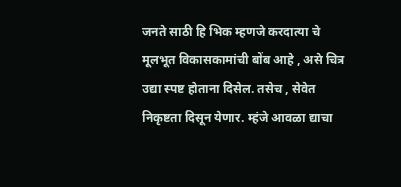जनते साठी हि भिक म्हणजे करदात्या चे मूलभूत विकासकामांची बोंब आहे , असे चित्र उद्या स्पष्ट होताना दिसेल. तसेच , सेवेत निकृष्टता दिसून येणार. म्हंजे आवळा द्याचा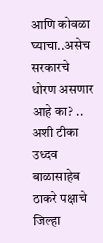आणि कोवळा घ्याचा..असेच सरकारचे धोरण असणार आहे का? .. अशी टीका उध्दव बाळासाहेब ठाकरे पक्षाचे जिल्हा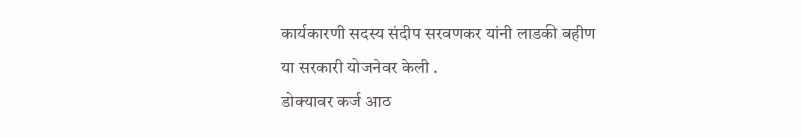कार्यकारणी सदस्य संदीप सरवणकर यांनी लाडकी बहीण या सरकारी योजनेवर केली .
डोक्यावर कर्ज आठ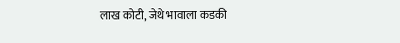लाख कोटी, जेथे भावाला कडकी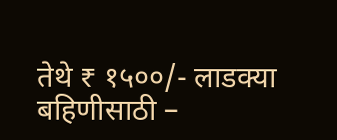तेथे ₹ १५००/- लाडक्या बहिणीसाठी –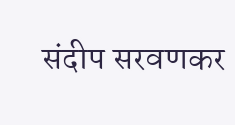संदीप सरवणकर